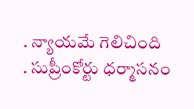. న్యాయమే గెలిచింది
. సుప్రీంకోర్టు ధర్మాసనం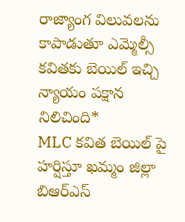రాజ్యాంగ విలువలను కాపాడుతూ ఎమ్మెల్సీ కవితకు బెయిల్ ఇచ్చి న్యాయం పక్షాన నిలిచింది*
MLC కవిత బెయిల్ పై హర్షిస్తూ ఖమ్మం జిల్లా బిఆర్ఎస్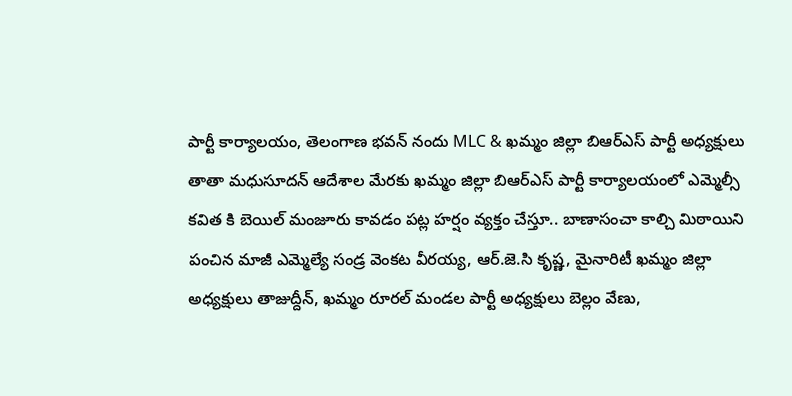పార్టీ కార్యాలయం, తెలంగాణ భవన్ నందు MLC & ఖమ్మం జిల్లా బిఆర్ఎస్ పార్టీ అధ్యక్షులు తాతా మధుసూదన్ ఆదేశాల మేరకు ఖమ్మం జిల్లా బిఆర్ఎస్ పార్టీ కార్యాలయంలో ఎమ్మెల్సీ కవిత కి బెయిల్ మంజూరు కావడం పట్ల హర్షం వ్యక్తం చేస్తూ.. బాణాసంచా కాల్చి మిఠాయిని పంచిన మాజీ ఎమ్మెల్యే సండ్ర వెంకట వీరయ్య, ఆర్.జె.సి కృష్ణ, మైనారిటీ ఖమ్మం జిల్లా అధ్యక్షులు తాజుద్దీన్, ఖమ్మం రూరల్ మండల పార్టీ అధ్యక్షులు బెల్లం వేణు,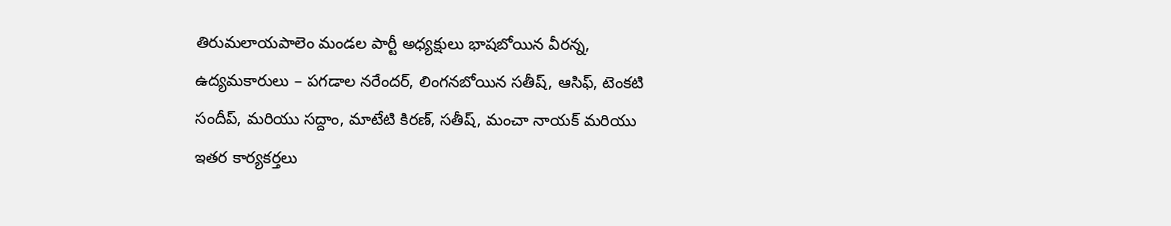తిరుమలాయపాలెం మండల పార్టీ అధ్యక్షులు భాషబోయిన వీరన్న, ఉద్యమకారులు – పగడాల నరేందర్, లింగనబోయిన సతీష్, ఆసిఫ్, టెంకటి సందీప్, మరియు సద్దాం, మాటేటి కిరణ్, సతీష్, మంచా నాయక్ మరియు ఇతర కార్యకర్తలు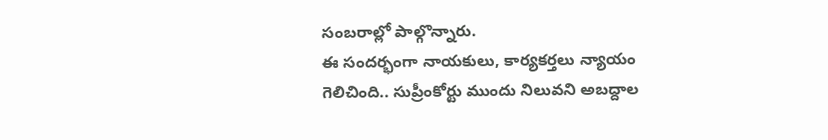సంబరాల్లో పాల్గొన్నారు.
ఈ సందర్భంగా నాయకులు, కార్యకర్తలు న్యాయం గెలిచింది.. సుప్రీంకోర్టు ముందు నిలువని అబద్దాల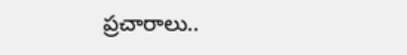ప్రచారాలు..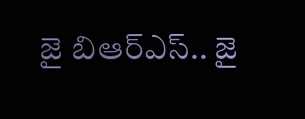జై బిఆర్ఎస్.. జై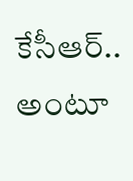కేసీఆర్.. అంటూ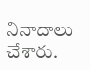నినాదాలు చేశారు.